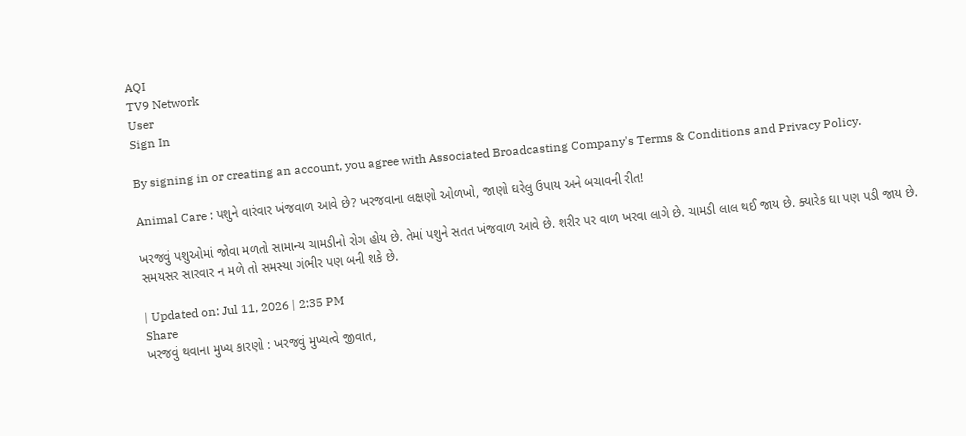AQI
TV9 Network
User
Sign In

By signing in or creating an account, you agree with Associated Broadcasting Company's Terms & Conditions and Privacy Policy.

Animal Care : પશુને વારંવાર ખંજવાળ આવે છે? ખરજવાના લક્ષણો ઓળખો, જાણો ઘરેલુ ઉપાય અને બચાવની રીત!

ખરજવું પશુઓમાં જોવા મળતો સામાન્ય ચામડીનો રોગ હોય છે. તેમાં પશુને સતત ખંજવાળ આવે છે. શરીર પર વાળ ખરવા લાગે છે. ચામડી લાલ થઈ જાય છે. ક્યારેક ઘા પણ પડી જાય છે. સમયસર સારવાર ન મળે તો સમસ્યા ગંભીર પણ બની શકે છે.

| Updated on: Jul 11, 2026 | 2:35 PM
Share
ખરજવું થવાના મુખ્ય કારણો : ખરજવું મુખ્યત્વે જીવાત,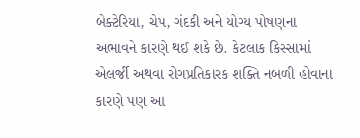બેક્ટેરિયા, ચેપ, ગંદકી અને યોગ્ય પોષણના અભાવને કારણે થઈ શકે છે. કેટલાક કિસ્સામાં એલર્જી અથવા રોગપ્રતિકારક શક્તિ નબળી હોવાના કારણે પણ આ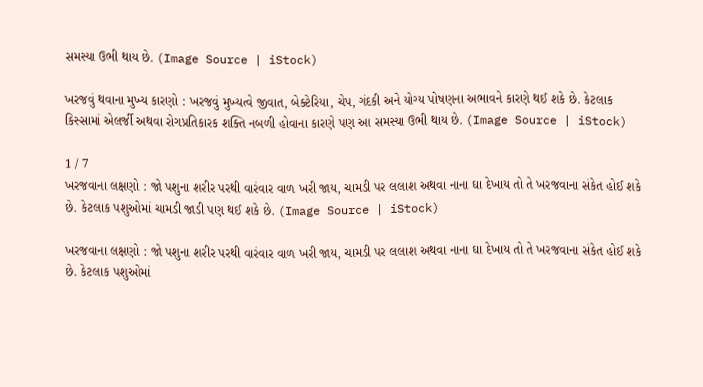સમસ્યા ઉભી થાય છે. (Image Source | iStock)

ખરજવું થવાના મુખ્ય કારણો : ખરજવું મુખ્યત્વે જીવાત, બેક્ટેરિયા, ચેપ, ગંદકી અને યોગ્ય પોષણના અભાવને કારણે થઈ શકે છે. કેટલાક કિસ્સામાં એલર્જી અથવા રોગપ્રતિકારક શક્તિ નબળી હોવાના કારણે પણ આ સમસ્યા ઉભી થાય છે. (Image Source | iStock)

1 / 7
ખરજવાના લક્ષણો : જો પશુના શરીર પરથી વારંવાર વાળ ખરી જાય, ચામડી પર લલાશ અથવા નાના ઘા દેખાય તો તે ખરજવાના સંકેત હોઈ શકે છે. કેટલાક પશુઓમાં ચામડી જાડી પણ થઈ શકે છે. (Image Source | iStock)

ખરજવાના લક્ષણો : જો પશુના શરીર પરથી વારંવાર વાળ ખરી જાય, ચામડી પર લલાશ અથવા નાના ઘા દેખાય તો તે ખરજવાના સંકેત હોઈ શકે છે. કેટલાક પશુઓમાં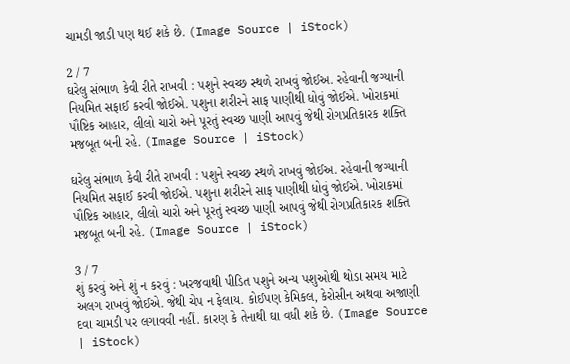ચામડી જાડી પણ થઈ શકે છે. (Image Source | iStock)

2 / 7
ઘરેલુ સંભાળ કેવી રીતે રાખવી : પશુને સ્વચ્છ સ્થળે રાખવું જોઈઅ. રહેવાની જગ્યાની નિયમિત સફાઈ કરવી જોઈએ. પશુના શરીરને સાફ પાણીથી ધોવું જોઈએ. ખોરાકમાં પૌષ્ટિક આહાર, લીલો ચારો અને પૂરતું સ્વચ્છ પાણી આપવું જેથી રોગપ્રતિકારક શક્તિ મજબૂત બની રહે. (Image Source | iStock)

ઘરેલુ સંભાળ કેવી રીતે રાખવી : પશુને સ્વચ્છ સ્થળે રાખવું જોઈઅ. રહેવાની જગ્યાની નિયમિત સફાઈ કરવી જોઈએ. પશુના શરીરને સાફ પાણીથી ધોવું જોઈએ. ખોરાકમાં પૌષ્ટિક આહાર, લીલો ચારો અને પૂરતું સ્વચ્છ પાણી આપવું જેથી રોગપ્રતિકારક શક્તિ મજબૂત બની રહે. (Image Source | iStock)

3 / 7
શું કરવું અને શું ન કરવું : ખરજવાથી પીડિત પશુને અન્ય પશુઓથી થોડા સમય માટે અલગ રાખવું જોઈએ. જેથી ચેપ ન ફેલાય. કોઈપણ કેમિકલ, કેરોસીન અથવા અજાણી દવા ચામડી પર લગાવવી નહીં. કારણ કે તેનાથી ઘા વધી શકે છે. (Image Source | iStock)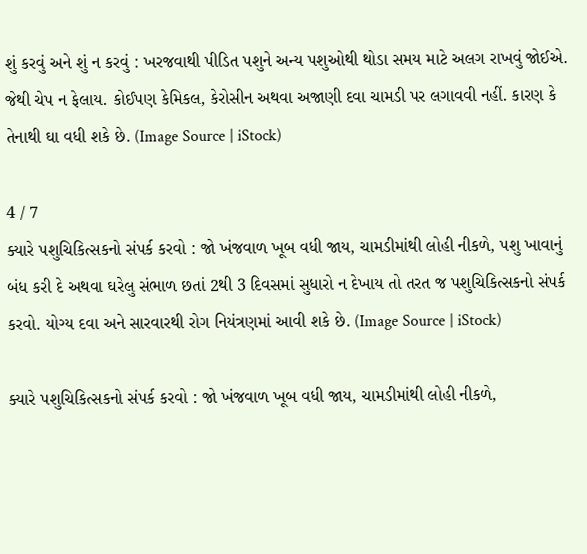શું કરવું અને શું ન કરવું : ખરજવાથી પીડિત પશુને અન્ય પશુઓથી થોડા સમય માટે અલગ રાખવું જોઈએ. જેથી ચેપ ન ફેલાય. કોઈપણ કેમિકલ, કેરોસીન અથવા અજાણી દવા ચામડી પર લગાવવી નહીં. કારણ કે તેનાથી ઘા વધી શકે છે. (Image Source | iStock)

4 / 7
ક્યારે પશુચિકિત્સકનો સંપર્ક કરવો : જો ખંજવાળ ખૂબ વધી જાય, ચામડીમાંથી લોહી નીકળે, પશુ ખાવાનું બંધ કરી દે અથવા ઘરેલુ સંભાળ છતાં 2થી 3 દિવસમાં સુધારો ન દેખાય તો તરત જ પશુચિકિત્સકનો સંપર્ક કરવો. યોગ્ય દવા અને સારવારથી રોગ નિયંત્રણમાં આવી શકે છે. (Image Source | iStock)

ક્યારે પશુચિકિત્સકનો સંપર્ક કરવો : જો ખંજવાળ ખૂબ વધી જાય, ચામડીમાંથી લોહી નીકળે,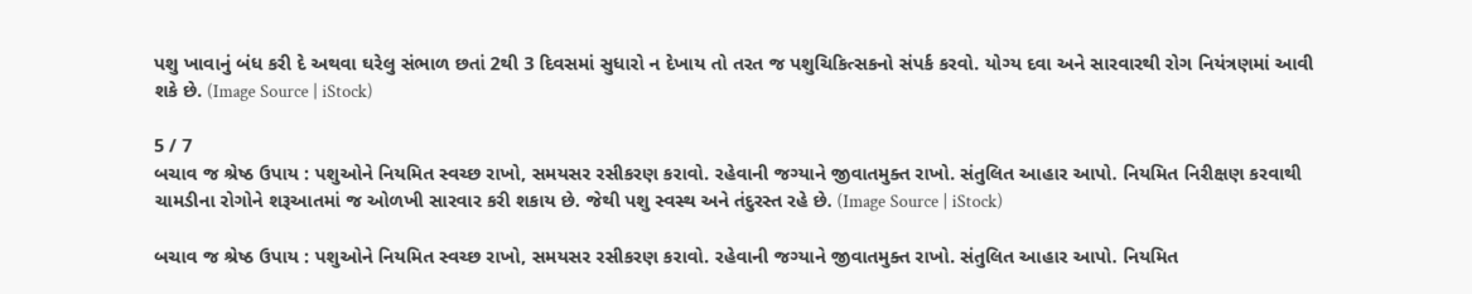પશુ ખાવાનું બંધ કરી દે અથવા ઘરેલુ સંભાળ છતાં 2થી 3 દિવસમાં સુધારો ન દેખાય તો તરત જ પશુચિકિત્સકનો સંપર્ક કરવો. યોગ્ય દવા અને સારવારથી રોગ નિયંત્રણમાં આવી શકે છે. (Image Source | iStock)

5 / 7
બચાવ જ શ્રેષ્ઠ ઉપાય : પશુઓને નિયમિત સ્વચ્છ રાખો, સમયસર રસીકરણ કરાવો. રહેવાની જગ્યાને જીવાતમુક્ત રાખો. સંતુલિત આહાર આપો. નિયમિત નિરીક્ષણ કરવાથી ચામડીના રોગોને શરૂઆતમાં જ ઓળખી સારવાર કરી શકાય છે. જેથી પશુ સ્વસ્થ અને તંદુરસ્ત રહે છે. (Image Source | iStock)

બચાવ જ શ્રેષ્ઠ ઉપાય : પશુઓને નિયમિત સ્વચ્છ રાખો, સમયસર રસીકરણ કરાવો. રહેવાની જગ્યાને જીવાતમુક્ત રાખો. સંતુલિત આહાર આપો. નિયમિત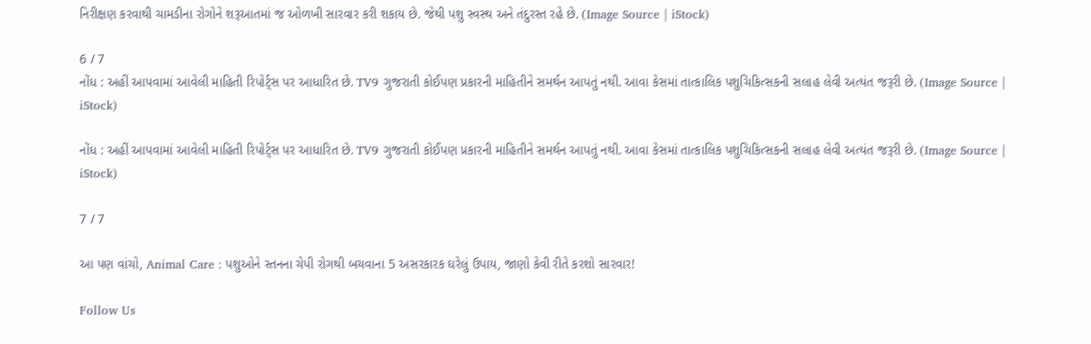નિરીક્ષણ કરવાથી ચામડીના રોગોને શરૂઆતમાં જ ઓળખી સારવાર કરી શકાય છે. જેથી પશુ સ્વસ્થ અને તંદુરસ્ત રહે છે. (Image Source | iStock)

6 / 7
નોંધ : અહીં આપવામાં આવેલી માહિતી રિપોર્ટ્સ પર આધારિત છે. TV9 ગુજરાતી કોઈપણ પ્રકારની માહિતીને સમર્થન આપતું નથી. આવા કેસમાં તાત્કાલિક પશુચિકિત્સકની સલાહ લેવી અત્યંત જરૂરી છે. (Image Source | iStock)

નોંધ : અહીં આપવામાં આવેલી માહિતી રિપોર્ટ્સ પર આધારિત છે. TV9 ગુજરાતી કોઈપણ પ્રકારની માહિતીને સમર્થન આપતું નથી. આવા કેસમાં તાત્કાલિક પશુચિકિત્સકની સલાહ લેવી અત્યંત જરૂરી છે. (Image Source | iStock)

7 / 7

આ પણ વાંચો, Animal Care : પશુઓને સ્તનના ચેપી રોગથી બચવાના 5 અસરકારક ઘરેલું ઉપાય, જાણો કેવી રીતે કરશો સારવાર!

Follow Us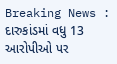Breaking News : દારુકાંડમાં વધુ 13 આરોપીઓ પર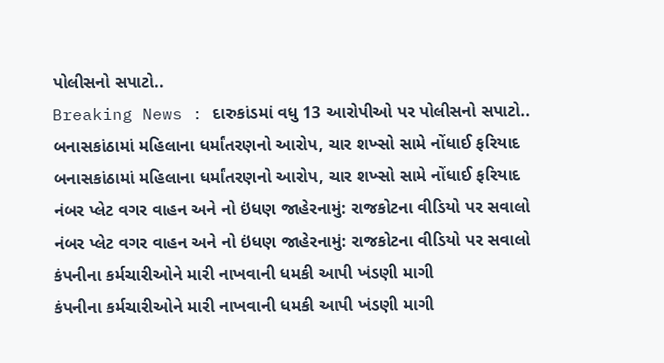પોલીસનો સપાટો..
Breaking News : દારુકાંડમાં વધુ 13 આરોપીઓ પર પોલીસનો સપાટો..
બનાસકાંઠામાં મહિલાના ધર્માંતરણનો આરોપ, ચાર શખ્સો સામે નોંધાઈ ફરિયાદ
બનાસકાંઠામાં મહિલાના ધર્માંતરણનો આરોપ, ચાર શખ્સો સામે નોંધાઈ ફરિયાદ
નંબર પ્લેટ વગર વાહન અને નો ઇંધણ જાહેરનામું: રાજકોટના વીડિયો પર સવાલો
નંબર પ્લેટ વગર વાહન અને નો ઇંધણ જાહેરનામું: રાજકોટના વીડિયો પર સવાલો
કંપનીના કર્મચારીઓને મારી નાખવાની ધમકી આપી ખંડણી માગી
કંપનીના કર્મચારીઓને મારી નાખવાની ધમકી આપી ખંડણી માગી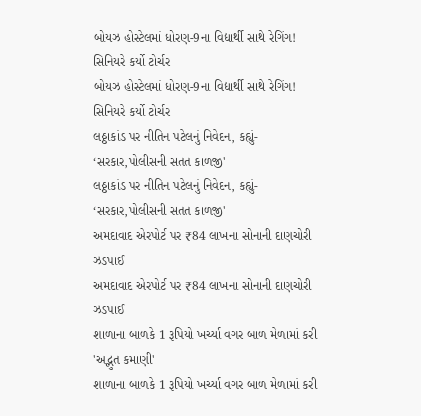બોયઝ હોસ્ટેલમાં ધોરણ-9ના વિદ્યાર્થી સાથે રેગિંગ! સિનિયરે કર્યો ટોર્ચર
બોયઝ હોસ્ટેલમાં ધોરણ-9ના વિદ્યાર્થી સાથે રેગિંગ! સિનિયરે કર્યો ટોર્ચર
લઠ્ઠાકાંડ પર નીતિન પટેલનું નિવેદન, કહ્યું- ‘સરકાર,પોલીસની સતત કાળજી'
લઠ્ઠાકાંડ પર નીતિન પટેલનું નિવેદન, કહ્યું- ‘સરકાર,પોલીસની સતત કાળજી'
અમદાવાદ એરપોર્ટ પર ₹84 લાખના સોનાની દાણચોરી ઝડપાઈ
અમદાવાદ એરપોર્ટ પર ₹84 લાખના સોનાની દાણચોરી ઝડપાઈ
શાળાના બાળકે 1 રૂપિયો ખર્ચ્યા વગર બાળ મેળામાં કરી 'અદ્ભુત કમાણી'
શાળાના બાળકે 1 રૂપિયો ખર્ચ્યા વગર બાળ મેળામાં કરી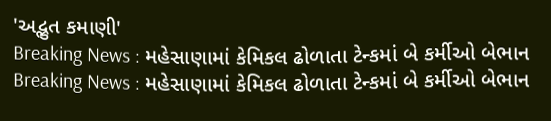'અદ્ભુત કમાણી'
Breaking News : મહેસાણામાં કેમિકલ ઢોળાતા ટેન્કમાં બે કર્મીઓ બેભાન
Breaking News : મહેસાણામાં કેમિકલ ઢોળાતા ટેન્કમાં બે કર્મીઓ બેભાન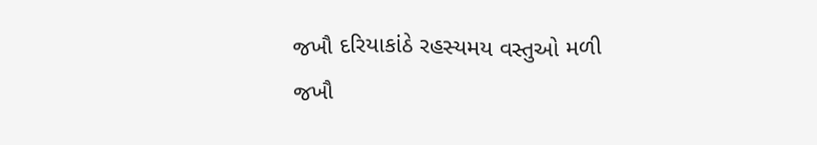જખૌ દરિયાકાંઠે રહસ્યમય વસ્તુઓ મળી
જખૌ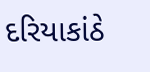દરિયાકાંઠે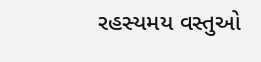રહસ્યમય વસ્તુઓ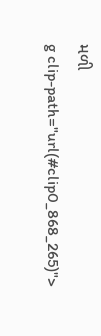મળી
g clip-path="url(#clip0_868_265)">